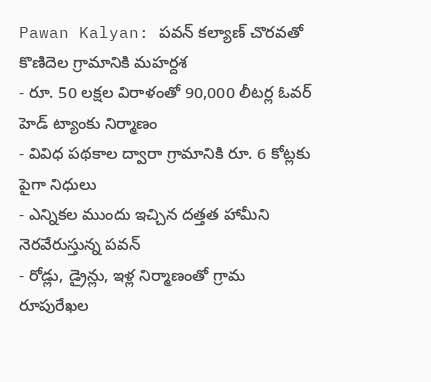Pawan Kalyan: పవన్ కల్యాణ్ చొరవతో కొణిదెల గ్రామానికి మహర్దశ
- రూ. 50 లక్షల విరాళంతో 90,000 లీటర్ల ఓవర్ హెడ్ ట్యాంకు నిర్మాణం
- వివిధ పథకాల ద్వారా గ్రామానికి రూ. 6 కోట్లకు పైగా నిధులు
- ఎన్నికల ముందు ఇచ్చిన దత్తత హామీని నెరవేరుస్తున్న పవన్
- రోడ్లు, డ్రైన్లు, ఇళ్ల నిర్మాణంతో గ్రామ రూపురేఖల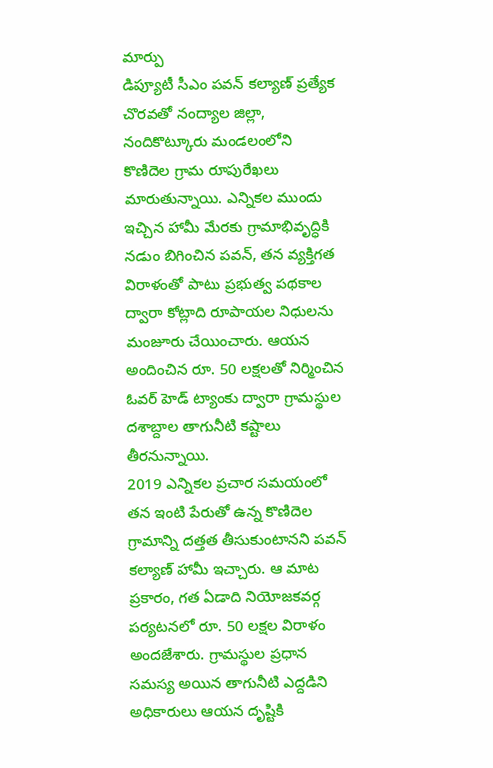మార్పు
డిప్యూటీ సీఎం పవన్ కల్యాణ్ ప్రత్యేక చొరవతో నంద్యాల జిల్లా, నందికొట్కూరు మండలంలోని కొణిదెల గ్రామ రూపురేఖలు మారుతున్నాయి. ఎన్నికల ముందు ఇచ్చిన హామీ మేరకు గ్రామాభివృద్ధికి నడుం బిగించిన పవన్, తన వ్యక్తిగత విరాళంతో పాటు ప్రభుత్వ పథకాల ద్వారా కోట్లాది రూపాయల నిధులను మంజూరు చేయించారు. ఆయన అందించిన రూ. 50 లక్షలతో నిర్మించిన ఓవర్ హెడ్ ట్యాంకు ద్వారా గ్రామస్థుల దశాబ్దాల తాగునీటి కష్టాలు తీరనున్నాయి.
2019 ఎన్నికల ప్రచార సమయంలో తన ఇంటి పేరుతో ఉన్న కొణిదెల గ్రామాన్ని దత్తత తీసుకుంటానని పవన్ కల్యాణ్ హామీ ఇచ్చారు. ఆ మాట ప్రకారం, గత ఏడాది నియోజకవర్గ పర్యటనలో రూ. 50 లక్షల విరాళం అందజేశారు. గ్రామస్థుల ప్రధాన సమస్య అయిన తాగునీటి ఎద్దడిని అధికారులు ఆయన దృష్టికి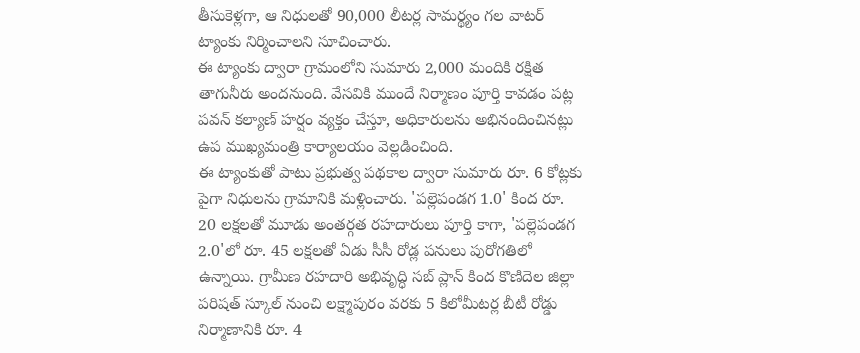తీసుకెళ్లగా, ఆ నిధులతో 90,000 లీటర్ల సామర్థ్యం గల వాటర్ ట్యాంకు నిర్మించాలని సూచించారు.
ఈ ట్యాంకు ద్వారా గ్రామంలోని సుమారు 2,000 మందికి రక్షిత తాగునీరు అందనుంది. వేసవికి ముందే నిర్మాణం పూర్తి కావడం పట్ల పవన్ కల్యాణ్ హర్షం వ్యక్తం చేస్తూ, అధికారులను అభినందించినట్లు ఉప ముఖ్యమంత్రి కార్యాలయం వెల్లడించింది.
ఈ ట్యాంకుతో పాటు ప్రభుత్వ పథకాల ద్వారా సుమారు రూ. 6 కోట్లకు పైగా నిధులను గ్రామానికి మళ్లించారు. 'పల్లెపండగ 1.0' కింద రూ. 20 లక్షలతో మూడు అంతర్గత రహదారులు పూర్తి కాగా, 'పల్లెపండగ 2.0'లో రూ. 45 లక్షలతో ఏడు సీసీ రోడ్ల పనులు పురోగతిలో ఉన్నాయి. గ్రామీణ రహదారి అభివృద్ధి సబ్ ప్లాన్ కింద కొణిదెల జిల్లా పరిషత్ స్కూల్ నుంచి లక్ష్మాపురం వరకు 5 కిలోమీటర్ల బీటీ రోడ్డు నిర్మాణానికి రూ. 4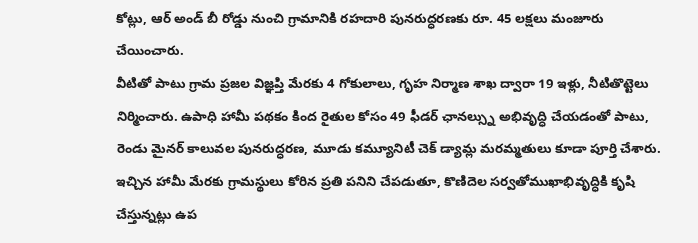కోట్లు, ఆర్ అండ్ బీ రోడ్డు నుంచి గ్రామానికి రహదారి పునరుద్ధరణకు రూ. 45 లక్షలు మంజూరు చేయించారు.
వీటితో పాటు గ్రామ ప్రజల విజ్ఞప్తి మేరకు 4 గోకులాలు, గృహ నిర్మాణ శాఖ ద్వారా 19 ఇళ్లు, నీటితొట్టెలు నిర్మించారు. ఉపాధి హామీ పథకం కింద రైతుల కోసం 49 ఫీడర్ ఛానల్స్ను అభివృద్ధి చేయడంతో పాటు, రెండు మైనర్ కాలువల పునరుద్ధరణ, మూడు కమ్యూనిటీ చెక్ డ్యామ్ల మరమ్మతులు కూడా పూర్తి చేశారు. ఇచ్చిన హామీ మేరకు గ్రామస్థులు కోరిన ప్రతి పనిని చేపడుతూ, కొణిదెల సర్వతోముఖాభివృద్ధికి కృషి చేస్తున్నట్లు ఉప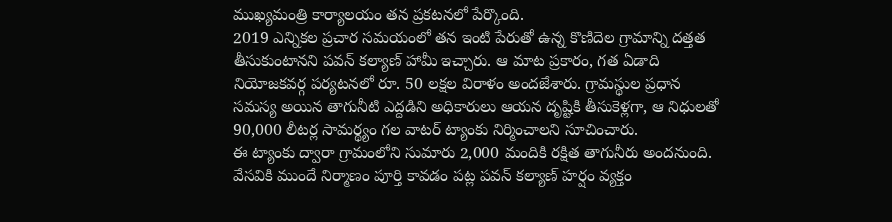ముఖ్యమంత్రి కార్యాలయం తన ప్రకటనలో పేర్కొంది.
2019 ఎన్నికల ప్రచార సమయంలో తన ఇంటి పేరుతో ఉన్న కొణిదెల గ్రామాన్ని దత్తత తీసుకుంటానని పవన్ కల్యాణ్ హామీ ఇచ్చారు. ఆ మాట ప్రకారం, గత ఏడాది నియోజకవర్గ పర్యటనలో రూ. 50 లక్షల విరాళం అందజేశారు. గ్రామస్థుల ప్రధాన సమస్య అయిన తాగునీటి ఎద్దడిని అధికారులు ఆయన దృష్టికి తీసుకెళ్లగా, ఆ నిధులతో 90,000 లీటర్ల సామర్థ్యం గల వాటర్ ట్యాంకు నిర్మించాలని సూచించారు.
ఈ ట్యాంకు ద్వారా గ్రామంలోని సుమారు 2,000 మందికి రక్షిత తాగునీరు అందనుంది. వేసవికి ముందే నిర్మాణం పూర్తి కావడం పట్ల పవన్ కల్యాణ్ హర్షం వ్యక్తం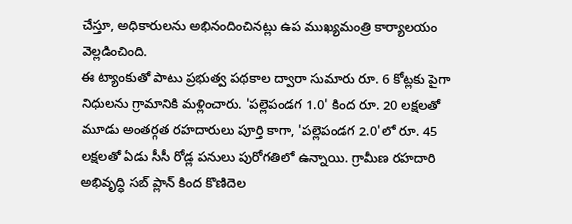చేస్తూ, అధికారులను అభినందించినట్లు ఉప ముఖ్యమంత్రి కార్యాలయం వెల్లడించింది.
ఈ ట్యాంకుతో పాటు ప్రభుత్వ పథకాల ద్వారా సుమారు రూ. 6 కోట్లకు పైగా నిధులను గ్రామానికి మళ్లించారు. 'పల్లెపండగ 1.0' కింద రూ. 20 లక్షలతో మూడు అంతర్గత రహదారులు పూర్తి కాగా, 'పల్లెపండగ 2.0'లో రూ. 45 లక్షలతో ఏడు సీసీ రోడ్ల పనులు పురోగతిలో ఉన్నాయి. గ్రామీణ రహదారి అభివృద్ధి సబ్ ప్లాన్ కింద కొణిదెల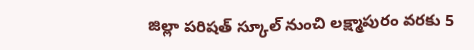జిల్లా పరిషత్ స్కూల్ నుంచి లక్ష్మాపురం వరకు 5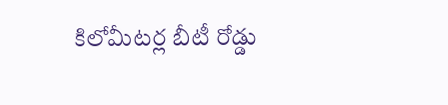కిలోమీటర్ల బీటీ రోడ్డు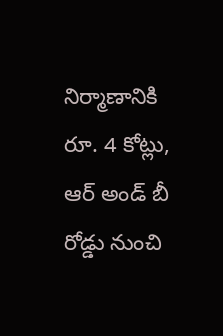నిర్మాణానికి రూ. 4 కోట్లు, ఆర్ అండ్ బీ రోడ్డు నుంచి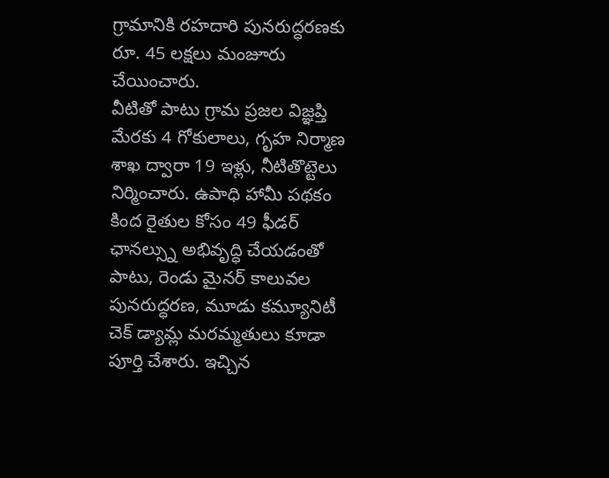గ్రామానికి రహదారి పునరుద్ధరణకు రూ. 45 లక్షలు మంజూరు చేయించారు.
వీటితో పాటు గ్రామ ప్రజల విజ్ఞప్తి మేరకు 4 గోకులాలు, గృహ నిర్మాణ శాఖ ద్వారా 19 ఇళ్లు, నీటితొట్టెలు నిర్మించారు. ఉపాధి హామీ పథకం కింద రైతుల కోసం 49 ఫీడర్ ఛానల్స్ను అభివృద్ధి చేయడంతో పాటు, రెండు మైనర్ కాలువల పునరుద్ధరణ, మూడు కమ్యూనిటీ చెక్ డ్యామ్ల మరమ్మతులు కూడా పూర్తి చేశారు. ఇచ్చిన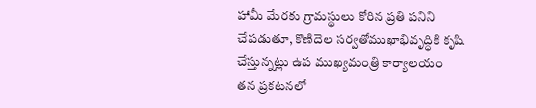హామీ మేరకు గ్రామస్థులు కోరిన ప్రతి పనిని చేపడుతూ, కొణిదెల సర్వతోముఖాభివృద్ధికి కృషి చేస్తున్నట్లు ఉప ముఖ్యమంత్రి కార్యాలయం తన ప్రకటనలో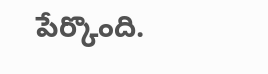పేర్కొంది.